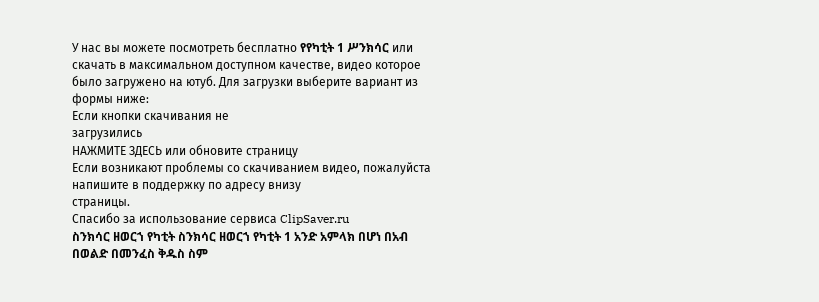У нас вы можете посмотреть бесплатно የየካቲት 1 ሥንክሳር или скачать в максимальном доступном качестве, видео которое было загружено на ютуб. Для загрузки выберите вариант из формы ниже:
Если кнопки скачивания не
загрузились
НАЖМИТЕ ЗДЕСЬ или обновите страницу
Если возникают проблемы со скачиванием видео, пожалуйста напишите в поддержку по адресу внизу
страницы.
Спасибо за использование сервиса ClipSaver.ru
ስንክሳር ዘወርኀ የካቲት ስንክሳር ዘወርኀ የካቲት 1 አንድ አምላክ በሆነ በአብ በወልድ በመንፈስ ቅዱስ ስም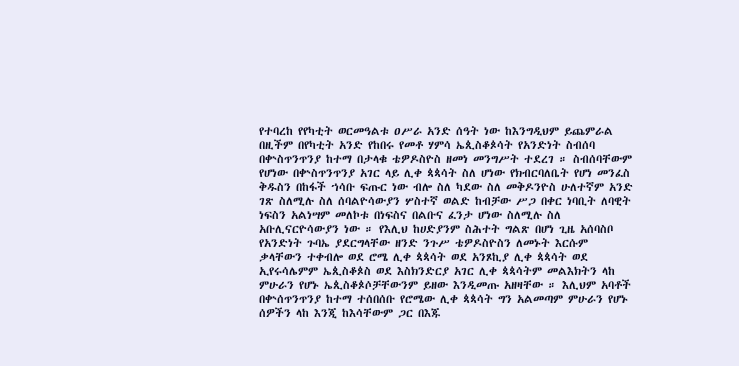የተባረከ የየካቲት ወርመዓልቱ ዐሥራ አንድ ሰዓት ነው ከእንግዲህም ይጨምራል በዚችም በየካቲት አንድ የከበሩ የመቶ ሃምሳ ኤጲስቆጶሳት የአንድነት ስብሰባ በቍስጥንጥንያ ከተማ በታላቁ ቴዎዶስዮስ ዘመነ መንግሥት ተደረገ ። ስብሰባቸውም የሆነው በቍስጥንጥንያ አገር ላይ ሊቀ ጳጳሳት ስለ ሆነው የክብርባለቤት የሆነ መንፈስ ቅዱስን በከፋች ኀሳቡ ፍጡር ነው ብሎ ስለ ካደው ስለ መቅዶንዮስ ሁለተኛም አንድ ገጽ ስለሚሉ ስለ ሰባልዮሳውያን ሦስተኛ ወልድ ከብቻው ሥጋ በቀር ነባቢት ለባዊት ነፍስን አልነሣም መለኮቱ በነፍስና በልቡና ፈንታ ሆነው ስለሚሉ ስለ አቡሊናርዮሳውያን ነው ። የእሊህ ከሀድያንም ስሕተት ግልጽ በሆነ ጊዜ አሰባስቦ የአንድነት ጉባኤ ያደርግላቸው ዘንድ ንጉሥ ቴዎዶስዮስን ለመኑት እርሱም ቃላቸውን ተቀብሎ ወደ ሮሜ ሊቀ ጳጳሳት ወደ አንጾኪያ ሊቀ ጳጳሳት ወደ ኢየሩሳሌምም ኤጲስቆጶስ ወደ እስክንድርያ አገር ሊቀ ጳጳሳትም መልእክትን ላከ ምሁራን የሆኑ ኤጲስቆጶሶቻቸውንም ይዘው እንዲመጡ አዘዛቸው ። እሊህም አባቶች በቍሰጥንጥንያ ከተማ ተሰበሰቡ የሮሜው ሊቀ ጳጳሳት ግን አልመጣም ምሁራን የሆኑ ሰዎችን ላከ እንጂ ከእሳቸውም ጋር በእጁ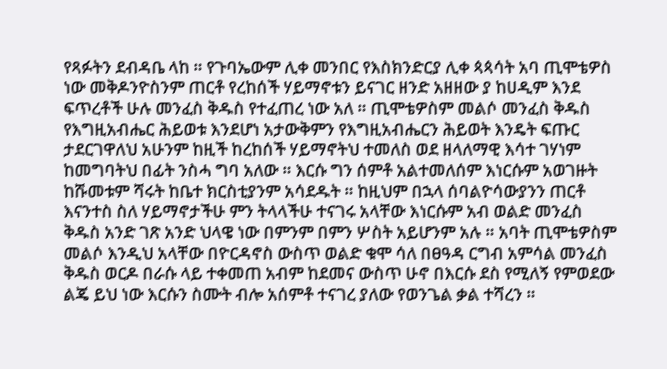የጻፉትን ደብዳቤ ላከ ። የጉባኤውም ሊቀ መንበር የእስክንድርያ ሊቀ ጳጳሳት አባ ጢሞቴዎስ ነው መቅዶንዮስንም ጠርቶ የረከሰች ሃይማኖቱን ይናገር ዘንድ አዘዘው ያ ከሀዲም እንደ ፍጥረቶች ሁሉ መንፈስ ቅዱስ የተፈጠረ ነው አለ ። ጢሞቴዎስም መልሶ መንፈስ ቅዱስ የእግዚአብሔር ሕይወቱ እንደሆነ አታውቅምን የእግዚአብሔርን ሕይወት እንዴት ፍጡር ታደርገዋለህ አሁንም ከዚች ከረከሰች ሃይማኖትህ ተመለስ ወደ ዘላለማዊ እሳተ ገሃነም ከመግባትህ በፊት ንስሓ ግባ አለው ። እርሱ ግን ሰምቶ አልተመለሰም እነርሱም አወገዙት ከሹመቱም ሻሩት ከቤተ ክርስቲያንም አሳደዱት ። ከዚህም በኋላ ሰባልዮሳውያንን ጠርቶ እናንተስ ስለ ሃይማኖታችሁ ምን ትላላችሁ ተናገሩ አላቸው እነርሱም አብ ወልድ መንፈስ ቅዱስ አንድ ገጽ አንድ ህላዌ ነው በምንም በምን ሦስት አይሆንም አሉ ። አባት ጢሞቴዎስም መልሶ እንዲህ አላቸው በዮርዳኖስ ውስጥ ወልድ ቁሞ ሳለ በፀዓዳ ርግብ አምሳል መንፈስ ቅዱስ ወርዶ በራሱ ላይ ተቀመጠ አብም ከደመና ውስጥ ሁኖ በእርሱ ደስ የሚለኝ የምወደው ልጄ ይህ ነው እርሱን ስሙት ብሎ አሰምቶ ተናገረ ያለው የወንጌል ቃል ተሻረን ።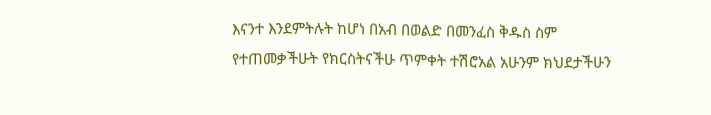እናንተ እንደምትሉት ከሆነ በአብ በወልድ በመንፈስ ቅዱስ ስም የተጠመቃችሁት የክርስትናችሁ ጥምቀት ተሽሮአል አሁንም ክህደታችሁን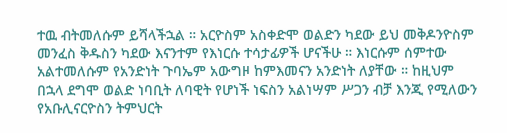ተዉ ብትመለሱም ይሻላችኋል ። አርዮስም አስቀድሞ ወልድን ካደው ይህ መቅዶንዮስም መንፈስ ቅዱስን ካደው እናንተም የእነርሱ ተሳታፊዎች ሆናችሁ ። እነርሱም ሰምተው አልተመለሱም የአንድነት ጉባኤም አውግዞ ከምእመናን አንድነት ለያቸው ። ከዚህም በኋላ ደግሞ ወልድ ነባቢት ለባዊት የሆነች ነፍስን አልነሣም ሥጋን ብቻ እንጂ የሚለውን የአቡሊናርዮስን ትምህርት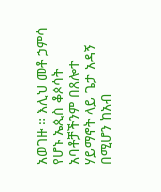አወገዙ ። እሊህ መቶ ኃምሳ የሆኑ ኤጲስ ቆጶሳት አባቶቻችንም በጸሎተ ሃይማኖት ላይ ጌታ አዳኝ በሚሆን ከአብ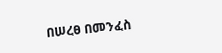በሠረፀ በመንፈስ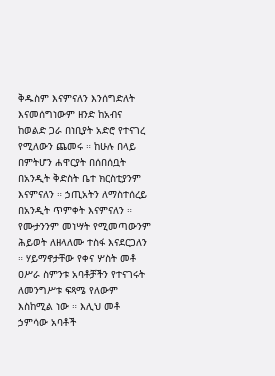ቅዱስም እናምናለን እንሰግድለት እናመሰግነውም ዘንድ ከአብና ከወልድ ጋራ በነቢያት አድሮ የተናገረ የሚለውን ጨመሩ ። ከሁሉ በላይ በምትሆን ሐዋርያት በሰበሰቧት በአንዲት ቅድስት ቤተ ክርስቲያንም እናምናለን ። ኃጢአትን ለማስተሰረይ በአንዲት ጥምቀት እናምናለን ። የሙታንንም መነሣት የሚመጣውንም ሕይወት ለዘላለሙ ተስፋ እናደርጋለን ። ሃይማኖታቸው የቀና ሦስት መቶ ዐሥራ ስምንቱ አባቶቻችን የተናገሩት ለመንግሥቱ ፍጻሜ የለውም እስከሚል ነው ። እሊህ መቶ ኃምሳው አባቶች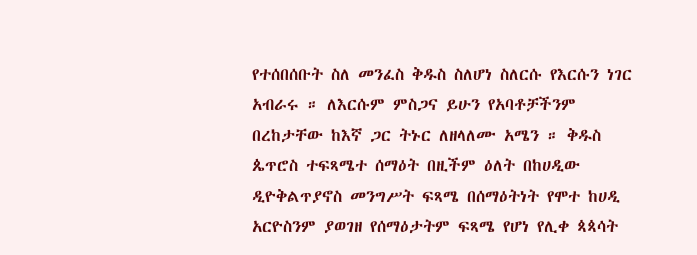የተሰበሰቡት ስለ መንፈስ ቅዱስ ስለሆነ ስለርሱ የእርሱን ነገር አብራሩ ። ለእርሱም ምስጋና ይሁን የአባቶቻችንም በረከታቸው ከእኛ ጋር ትኑር ለዘላለሙ አሜን ። ቅዱስ ጴጥሮስ ተፍጻሜተ ሰማዕት በዚችም ዕለት በከሀዲው ዲዮቅልጥያኖስ መንግሥት ፍጻሜ በሰማዕትነት የሞተ ከሀዲ አርዮስንም ያወገዘ የሰማዕታትም ፍጻሜ የሆነ የሊቀ ጳጳሳት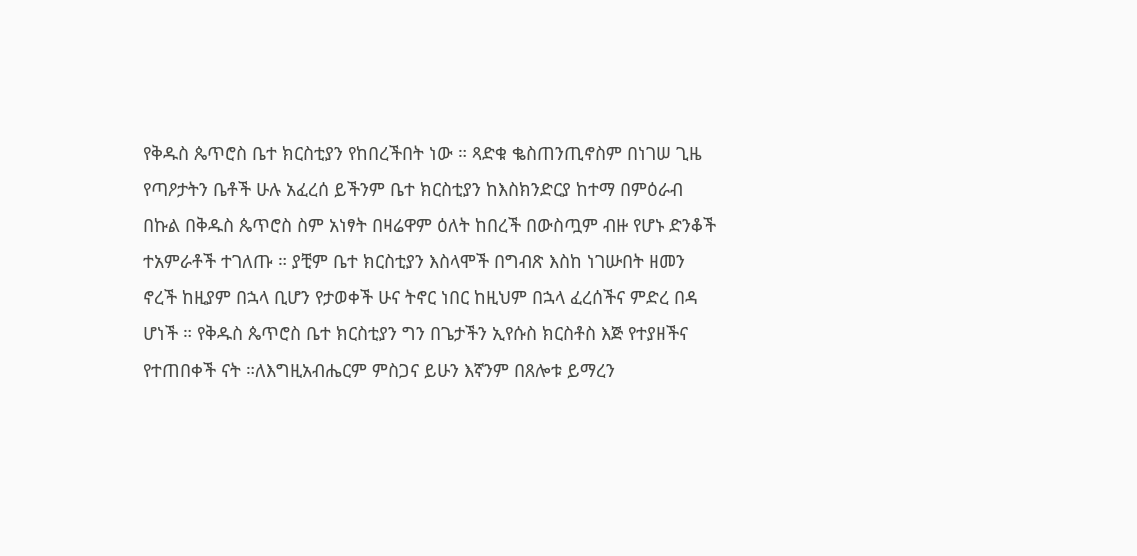የቅዱስ ጴጥሮስ ቤተ ክርስቲያን የከበረችበት ነው ። ጻድቁ ቈስጠንጢኖስም በነገሠ ጊዜ የጣዖታትን ቤቶች ሁሉ አፈረሰ ይችንም ቤተ ክርስቲያን ከእስክንድርያ ከተማ በምዕራብ በኩል በቅዱስ ጴጥሮስ ስም አነፃት በዛሬዋም ዕለት ከበረች በውስጧም ብዙ የሆኑ ድንቆች ተአምራቶች ተገለጡ ። ያቺም ቤተ ክርስቲያን እስላሞች በግብጽ እስከ ነገሡበት ዘመን ኖረች ከዚያም በኋላ ቢሆን የታወቀች ሁና ትኖር ነበር ከዚህም በኋላ ፈረሰችና ምድረ በዳ ሆነች ። የቅዱስ ጴጥሮስ ቤተ ክርስቲያን ግን በጌታችን ኢየሱስ ክርስቶስ እጅ የተያዘችና የተጠበቀች ናት ።ለእግዚአብሔርም ምስጋና ይሁን እኛንም በጸሎቱ ይማረን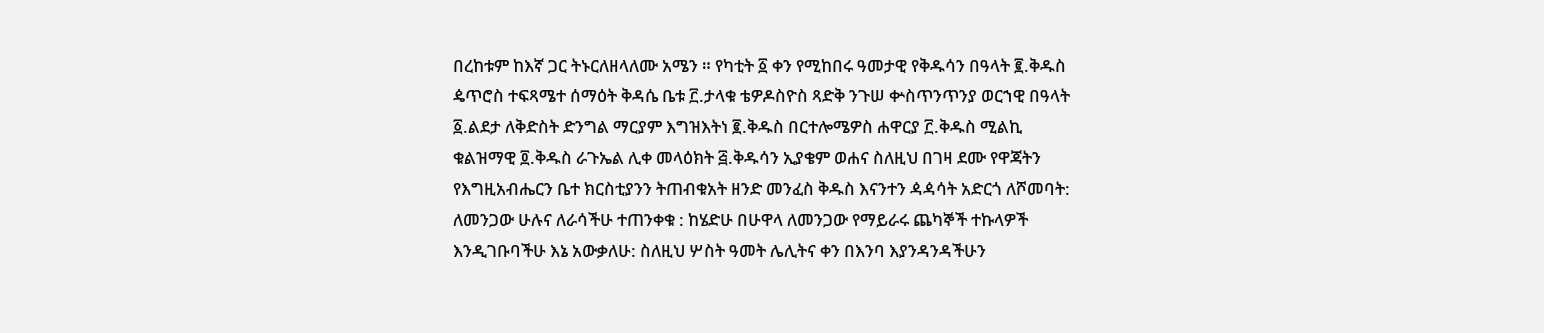በረከቱም ከእኛ ጋር ትኑርለዘላለሙ አሜን ። የካቲት ፩ ቀን የሚከበሩ ዓመታዊ የቅዱሳን በዓላት ፪.ቅዱስ ዼጥሮስ ተፍጻሜተ ሰማዕት ቅዳሴ ቤቱ ፫.ታላቁ ቴዎዶስዮስ ጻድቅ ንጉሠ ቍስጥንጥንያ ወርኀዊ በዓላት ፩.ልደታ ለቅድስት ድንግል ማርያም እግዝእትነ ፪.ቅዱስ በርተሎሜዎስ ሐዋርያ ፫.ቅዱስ ሚልኪ ቁልዝማዊ ፬.ቅዱስ ራጉኤል ሊቀ መላዕክት ፭.ቅዱሳን ኢያቄም ወሐና ስለዚህ በገዛ ደሙ የዋጃትን የእግዚአብሔርን ቤተ ክርስቲያንን ትጠብቁአት ዘንድ መንፈስ ቅዱስ እናንተን ዻዻሳት አድርጎ ለሾመባት: ለመንጋው ሁሉና ለራሳችሁ ተጠንቀቁ : ከሄድሁ በሁዋላ ለመንጋው የማይራሩ ጨካኞች ተኩላዎች እንዲገቡባችሁ እኔ አውቃለሁ: ስለዚህ ሦስት ዓመት ሌሊትና ቀን በእንባ እያንዳንዳችሁን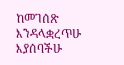ከመገሰጽ እንዳላቋረጥሁ እያሰባችሁ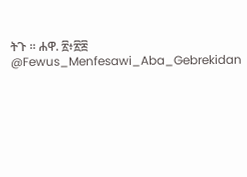ትጉ ። ሐዋ. ፳፥፳፰ @Fewus_Menfesawi_Aba_Gebrekidan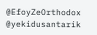@EfoyZeOrthodox @yekidusantarik